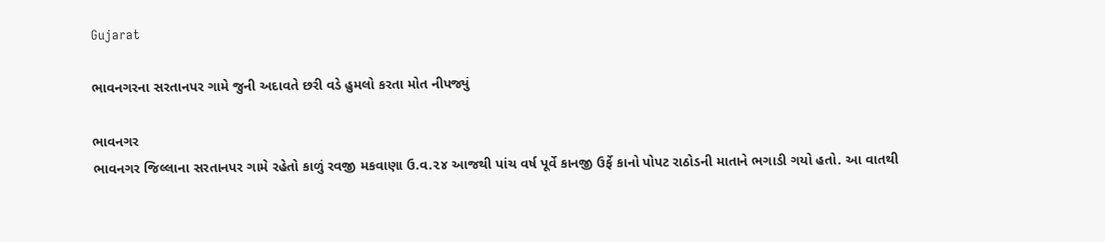Gujarat

ભાવનગરના સરતાનપર ગામે જુની અદાવતે છરી વડે હુમલો કરતા મોત નીપજ્યું

ભાવનગર
ભાવનગર જિલ્લાના સરતાનપર ગામે રહેતો કાળું રવજી મકવાણા ઉ.વ.૨૪ આજથી પાંચ વર્ષ પૂર્વે કાનજી ઉર્ફે કાનો પોપટ રાઠોડની માતાને ભગાડી ગયો હતો. આ વાતથી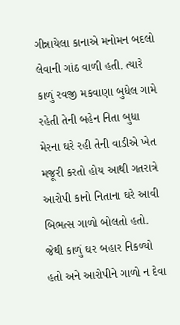ગીન્નાયેલા કાનાએ મનોમન બદલો લેવાની ગાંઠ વાળી હતી. ત્યારે કાળું રવજી મકવાણા બુધેલ ગામે રહેતી તેની બહેન નિતા બુધા મેરના ઘરે રહી તેની વાડીએ ખેત મજૂરી કરતો હોય આથી ગતરાત્રે આરોપી કાનો નિતાના ઘરે આવી બિભત્સ ગાળો બોલતો હતો. જેથી કાળું ઘર બહાર નિકળ્યો હતો અને આરોપીને ગાળો ન દેવા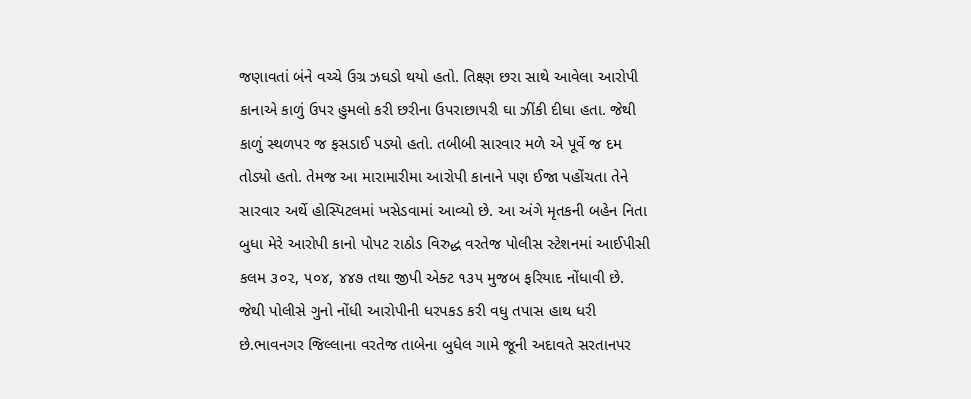જણાવતાં બંને વચ્ચે ઉગ્ર ઝઘડો થયો હતો. તિક્ષ્ણ છરા સાથે આવેલા આરોપી કાનાએ કાળું ઉપર હુમલો કરી છરીના ઉપરાછાપરી ઘા ઝીંકી દીધા હતા. જેથી કાળું સ્થળપર જ ફસડાઈ પડ્યો હતો. તબીબી સારવાર મળે એ પૂર્વે જ દમ તોડ્યો હતો. તેમજ આ મારામારીમા આરોપી કાનાને પણ ઈજા પહોંચતા તેને સારવાર અર્થે હોસ્પિટલમાં ખસેડવામાં આવ્યો છે. આ અંગે મૃતકની બહેન નિતા બુધા મેરે આરોપી કાનો પોપટ રાઠોડ વિરુદ્ધ વરતેજ પોલીસ સ્ટેશનમાં આઈપીસી કલમ ૩૦૨, ૫૦૪, ૪૪૭ તથા જીપી એક્ટ ૧૩૫ મુજબ ફરિયાદ નોંધાવી છે. જેથી પોલીસે ગુનો નોંધી આરોપીની ધરપકડ કરી વધુ તપાસ હાથ ધરી છે.ભાવનગર જિલ્લાના વરતેજ તાબેના બુધેલ ગામે જૂની અદાવતે સરતાનપર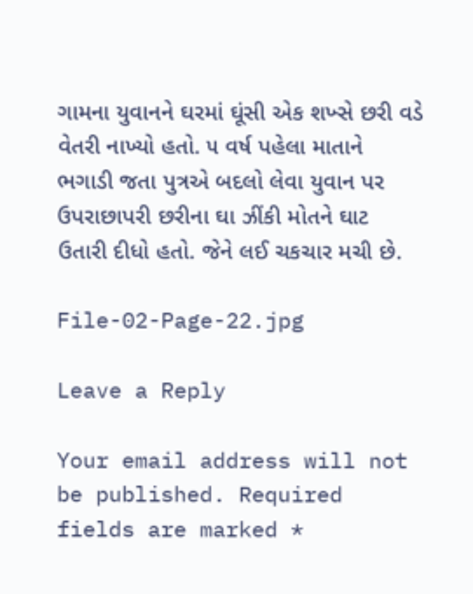ગામના યુવાનને ઘરમાં ઘૂંસી એક શખ્સે છરી વડે વેતરી નાખ્યો હતો. ૫ વર્ષ પહેલા માતાને ભગાડી જતા પુત્રએ બદલો લેવા યુવાન પર ઉપરાછાપરી છરીના ઘા ઝીંકી મોતને ઘાટ ઉતારી દીધો હતો. જેને લઈ ચકચાર મચી છે.

File-02-Page-22.jpg

Leave a Reply

Your email address will not be published. Required fields are marked *